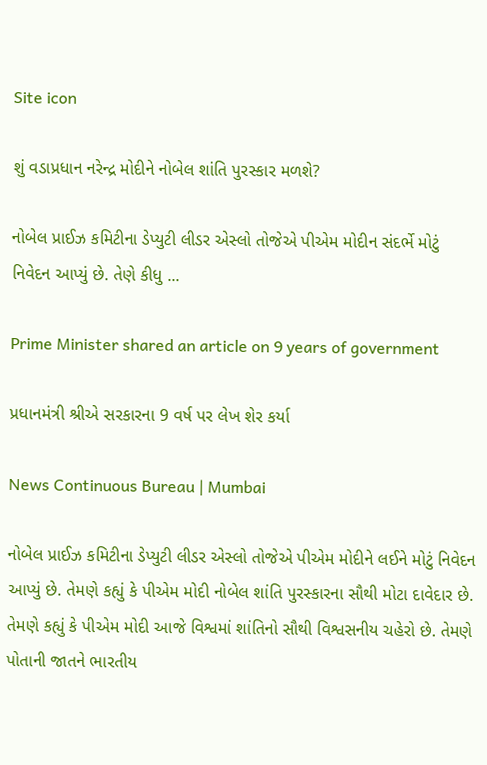Site icon

શું વડાપ્રધાન નરેન્દ્ર મોદીને નોબેલ શાંતિ પુરસ્કાર મળશે?

નોબેલ પ્રાઈઝ કમિટીના ડેપ્યુટી લીડર એસ્લો તોજેએ પીએમ મોદીન સંદર્ભે મોટું નિવેદન આપ્યું છે. તેણે કીધુ ...

Prime Minister shared an article on 9 years of government

પ્રધાનમંત્રી શ્રીએ સરકારના 9 વર્ષ પર લેખ શેર કર્યા

News Continuous Bureau | Mumbai

નોબેલ પ્રાઈઝ કમિટીના ડેપ્યુટી લીડર એસ્લો તોજેએ પીએમ મોદીને લઈને મોટું નિવેદન આપ્યું છે. તેમણે કહ્યું કે પીએમ મોદી નોબેલ શાંતિ પુરસ્કારના સૌથી મોટા દાવેદાર છે. તેમણે કહ્યું કે પીએમ મોદી આજે વિશ્વમાં શાંતિનો સૌથી વિશ્વસનીય ચહેરો છે. તેમણે પોતાની જાતને ભારતીય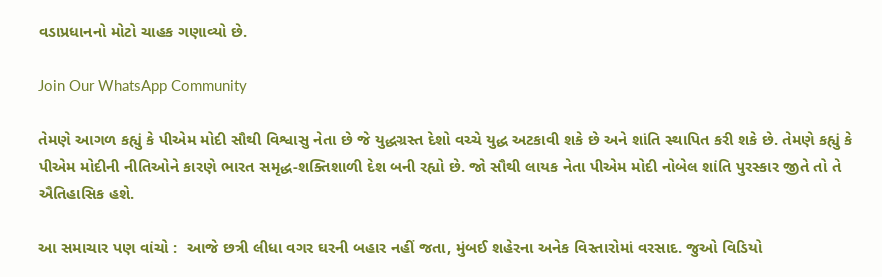વડાપ્રધાનનો મોટો ચાહક ગણાવ્યો છે.

Join Our WhatsApp Community

તેમણે આગળ કહ્યું કે પીએમ મોદી સૌથી વિશ્વાસુ નેતા છે જે યુદ્ધગ્રસ્ત દેશો વચ્ચે યુદ્ધ અટકાવી શકે છે અને શાંતિ સ્થાપિત કરી શકે છે. તેમણે કહ્યું કે પીએમ મોદીની નીતિઓને કારણે ભારત સમૃદ્ધ-શક્તિશાળી દેશ બની રહ્યો છે. જો સૌથી લાયક નેતા પીએમ મોદી નોબેલ શાંતિ પુરસ્કાર જીતે તો તે ઐતિહાસિક હશે.

આ સમાચાર પણ વાંચો :  આજે છત્રી લીધા વગર ઘરની બહાર નહીં જતા, મુંબઈ શહેરના અનેક વિસ્તારોમાં વરસાદ. જુઓ વિડિયો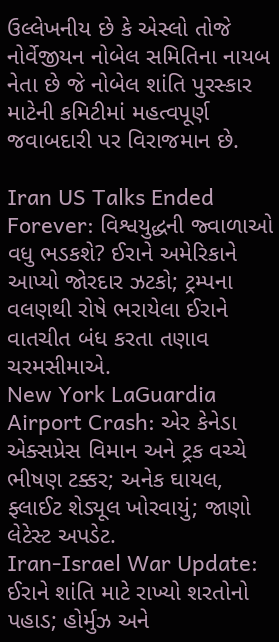ઉલ્લેખનીય છે કે એસ્લો તોજે નોર્વેજીયન નોબેલ સમિતિના નાયબ નેતા છે જે નોબેલ શાંતિ પુરસ્કાર માટેની કમિટીમાં મહત્વપૂર્ણ જવાબદારી પર વિરાજમાન છે.

Iran US Talks Ended Forever: વિશ્વયુદ્ધની જ્વાળાઓ વધુ ભડકશે? ઈરાને અમેરિકાને આપ્યો જોરદાર ઝટકો; ટ્રમ્પના વલણથી રોષે ભરાયેલા ઈરાને વાતચીત બંધ કરતા તણાવ ચરમસીમાએ.
New York LaGuardia Airport Crash: એર કેનેડા એક્સપ્રેસ વિમાન અને ટ્રક વચ્ચે ભીષણ ટક્કર; અનેક ઘાયલ, ફ્લાઈટ શેડ્યૂલ ખોરવાયું; જાણો લેટેસ્ટ અપડેટ.
Iran-Israel War Update: ઈરાને શાંતિ માટે રાખ્યો શરતોનો પહાડ; હોર્મુઝ અને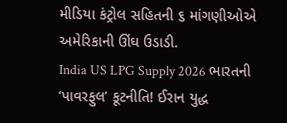મીડિયા કંટ્રોલ સહિતની ૬ માંગણીઓએ અમેરિકાની ઊંઘ ઉડાડી.
India US LPG Supply 2026 ભારતની ‘પાવરફુલ’ કૂટનીતિ! ઈરાન યુદ્ધ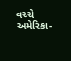વચ્ચે અમેરિકા-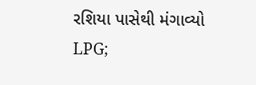રશિયા પાસેથી મંગાવ્યો LPG;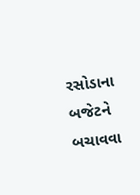રસોડાના બજેટને બચાવવા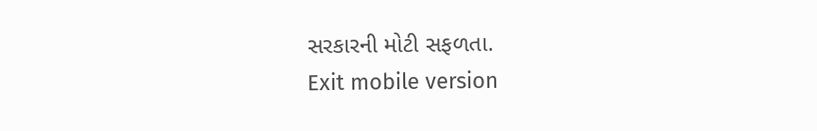સરકારની મોટી સફળતા.
Exit mobile version